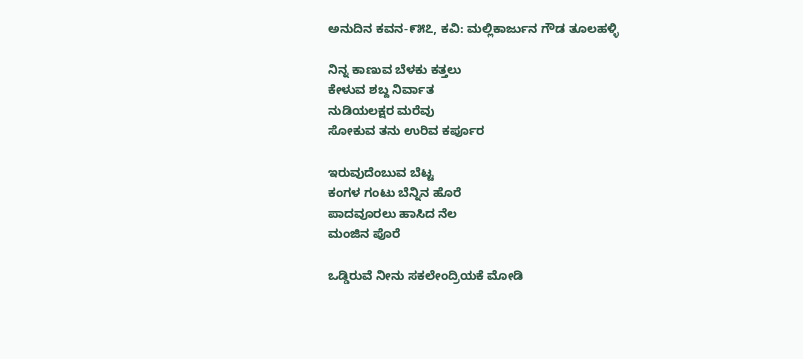ಅನುದಿನ ಕವನ-೯೫೭, ಕವಿ: ಮಲ್ಲಿಕಾರ್ಜುನ ಗೌಡ ತೂಲಹಳ್ಳಿ

ನಿನ್ನ ಕಾಣುವ ಬೆಳಕು ಕತ್ತಲು
ಕೇಳುವ ಶಬ್ದ ನಿರ್ವಾತ
ನುಡಿಯಲಕ್ಷರ ಮರೆವು
ಸೋಕುವ ತನು ಉರಿವ ಕರ್ಪೂರ

ಇರುವುದೆಂಬುವ ಬೆಟ್ಟ
ಕಂಗಳ ಗಂಟು ಬೆನ್ನಿನ ಹೊರೆ
ಪಾದವೂರಲು ಹಾಸಿದ ನೆಲ
ಮಂಜಿನ ಪೊರೆ

ಒಡ್ಡಿರುವೆ ನೀನು ಸಕಲೇಂದ್ರಿಯಕೆ ಮೋಡಿ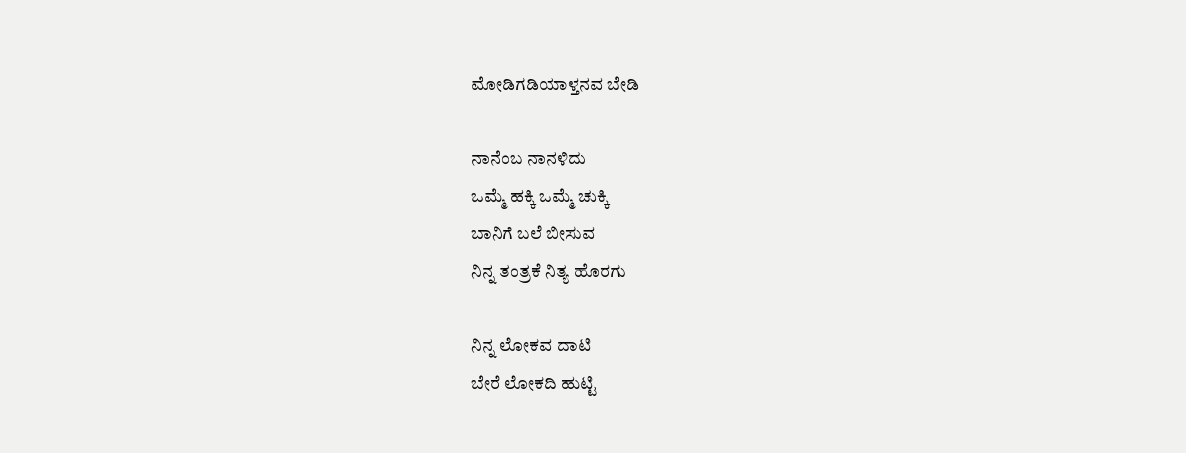ಮೋಡಿಗಡಿಯಾಳ್ತನವ ಬೇಡಿ

ನಾನೆಂಬ ನಾನಳಿದು
ಒಮ್ಮೆ ಹಕ್ಕಿ ಒಮ್ಮೆ ಚುಕ್ಕಿ
ಬಾನಿಗೆ ಬಲೆ ಬೀಸುವ
ನಿನ್ನ ತಂತ್ರಕೆ ನಿತ್ಯ ಹೊರಗು

ನಿನ್ನ ಲೋಕವ ದಾಟಿ
ಬೇರೆ ಲೋಕದಿ ಹುಟ್ಟಿ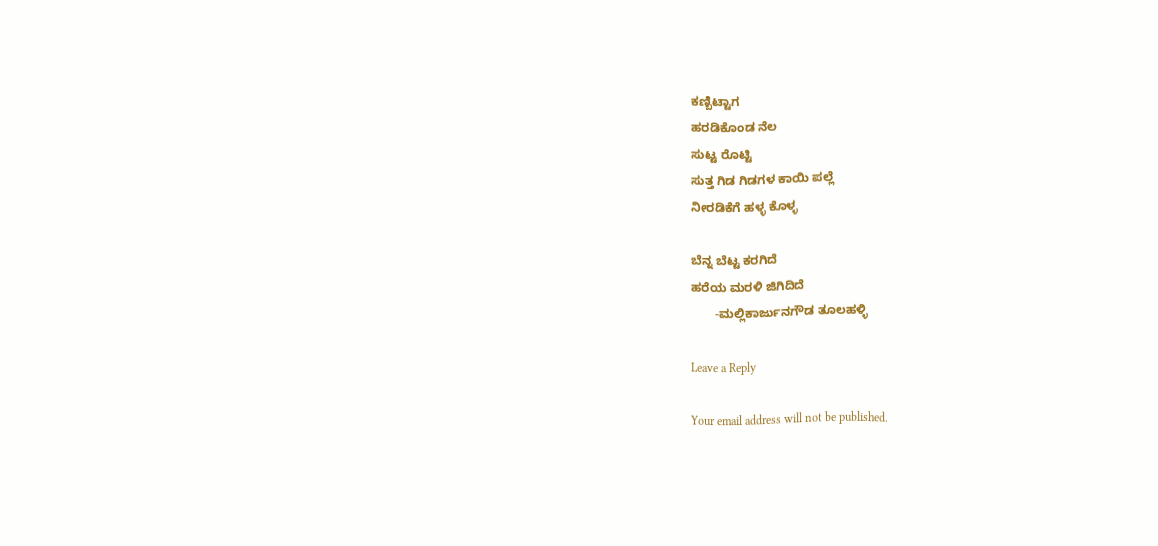ಕಣ್ಬಿಟ್ಟಾಗ
ಹರಡಿಕೊಂಡ ನೆಲ
ಸುಟ್ಟ ರೊಟ್ಟಿ
ಸುತ್ತ ಗಿಡ ಗಿಡಗಳ ಕಾಯಿ ಪಲ್ಲೆ
ನೀರಡಿಕೆಗೆ ಹಳ್ಳ ಕೊಳ್ಳ

ಬೆನ್ನ ಬೆಟ್ಟ ಕರಗಿದೆ
ಹರೆಯ ಮರಳಿ ಜಿಗಿದಿದೆ
       -ಮಲ್ಲಿಕಾರ್ಜುನಗೌಡ ತೂಲಹಳ್ಳಿ

Leave a Reply

Your email address will not be published.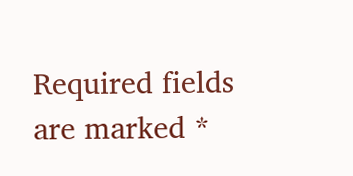Required fields are marked *